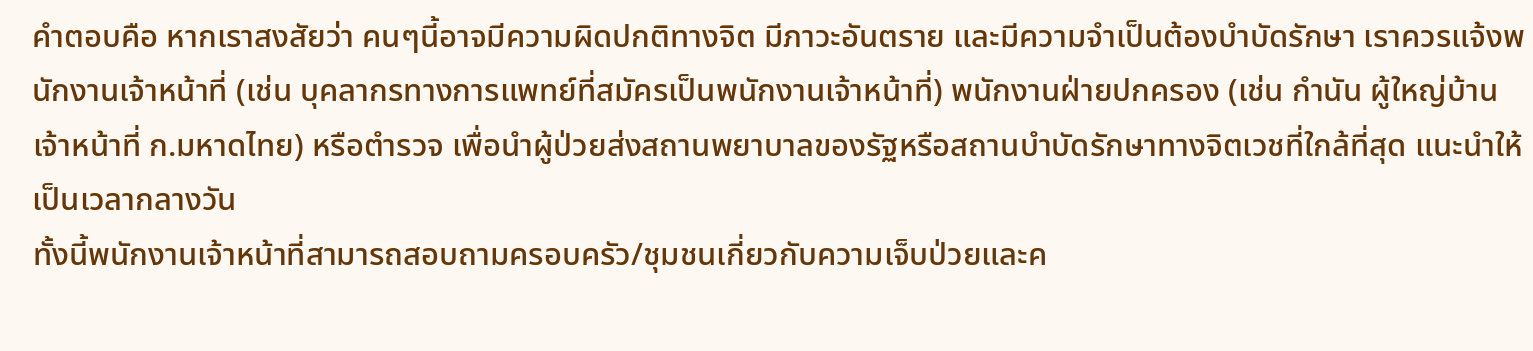คำตอบคือ หากเราสงสัยว่า คนๆนี้อาจมีความผิดปกติทางจิต มีภาวะอันตราย และมีความจำเป็นต้องบำบัดรักษา เราควรแจ้งพนักงานเจ้าหน้าที่ (เช่น บุคลากรทางการแพทย์ที่สมัครเป็นพนักงานเจ้าหน้าที่) พนักงานฝ่ายปกครอง (เช่น กำนัน ผู้ใหญ่บ้าน เจ้าหน้าที่ ก.มหาดไทย) หรือตำรวจ เพื่อนำผู้ป่วยส่งสถานพยาบาลของรัฐหรือสถานบำบัดรักษาทางจิตเวชที่ใกล้ที่สุด แนะนำให้เป็นเวลากลางวัน
ทั้งนี้พนักงานเจ้าหน้าที่สามารถสอบถามครอบครัว/ชุมชนเกี่ยวกับความเจ็บป่วยและค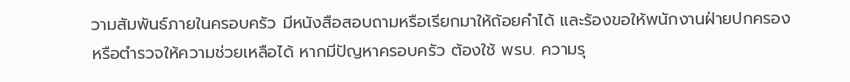วามสัมพันธ์ภายในครอบครัว มีหนังสือสอบถามหรือเรียกมาให้ถ้อยคำได้ และร้องขอให้พนักงานฝ่ายปกครองหรือตำรวจให้ความช่วยเหลือได้ หากมีปัญหาครอบครัว ต้องใช้ พรบ. ความรุ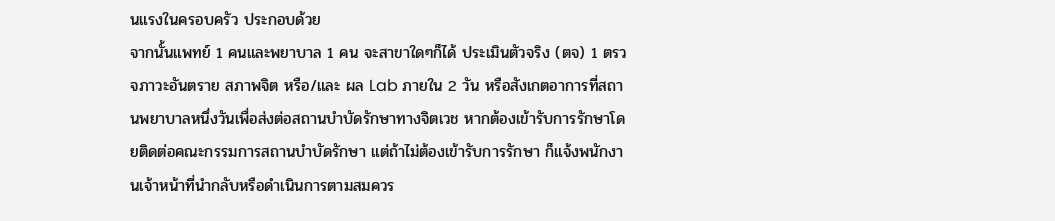นแรงในครอบครัว ประกอบด้วย
จากนั้นแพทย์ 1 คนและพยาบาล 1 คน จะสาขาใดๆก็ได้ ประเมินตัวจริง (ตจ) 1 ตรวจภาวะอันตราย สภาพจิต หรือ/และ ผล Lab ภายใน 2 วัน หรือสังเกตอาการที่สถานพยาบาลหนึ่งวันเพื่อส่งต่อสถานบำบัดรักษาทางจิตเวช หากต้องเข้ารับการรักษาโดยติดต่อคณะกรรมการสถานบำบัดรักษา แต่ถ้าไม่ต้องเข้ารับการรักษา ก็แจ้งพนักงานเจ้าหน้าที่นำกลับหรือดำเนินการตามสมควร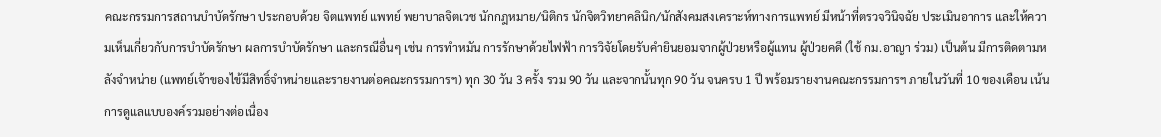คณะกรรมการสถานบำบัดรักษา ประกอบด้วย จิตแพทย์ แพทย์ พยาบาลจิตเวช นักกฎหมาย/นิติกร นักจิตวิทยาคลินิก/นักสังคมสงเคราะห์ทางการแพทย์ มีหน้าที่ตรวจวินิจฉัย ประเมินอาการ และให้ความเห็นเกี่ยวกับการบำบัดรักษา ผลการบำบัดรักษา และกรณีอื่นๆ เช่น การทำหมัน การรักษาด้วยไฟฟ้า การวิจัยโดยรับคำยินยอมจากผู้ป่วยหรือผู้แทน ผู้ป่วยคดี (ใช้ กม.อาญา ร่วม) เป็นต้น มีการติดตามหลังจำหน่าย (แพทย์เจ้าของไข้มีสิทธิ์จำหน่ายและรายงานต่อคณะกรรมการฯ) ทุก 30 วัน 3 ครั้ง รวม 90 วัน และจากนั้นทุก 90 วัน จนครบ 1 ปี พร้อมรายงานคณะกรรมการฯ ภายในวันที่ 10 ของเดือน เน้นการดูแลแบบองค์รวมอย่างต่อเนื่อง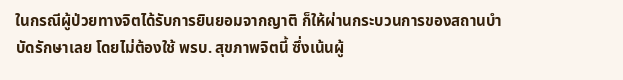ในกรณีผู้ป่วยทางจิตได้รับการยินยอมจากญาติ ก็ให้ผ่านกระบวนการของสถานบำบัดรักษาเลย โดยไม่ต้องใช้ พรบ. สุขภาพจิตนี้ ซึ่งเน้นผู้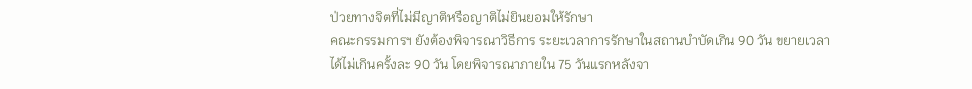ป่วยทางจิตที่ไม่มีญาติหรือญาติไม่ยินยอมให้รักษา
คณะกรรมการฯ ยังต้องพิจารณาวิธีการ ระยะเวลาการรักษาในสถานบำบัดเกิน 90 วัน ขยายเวลาได้ไม่เกินครั้งละ 90 วัน โดยพิจารณาภายใน 75 วันแรกหลังจา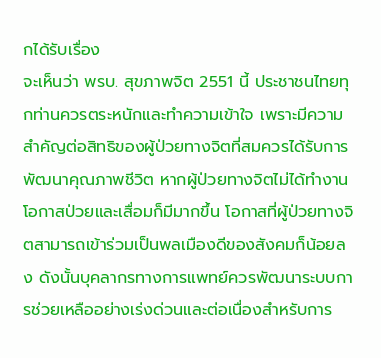กได้รับเรื่อง
จะเห็นว่า พรบ. สุขภาพจิต 2551 นี้ ประชาชนไทยทุกท่านควรตระหนักและทำความเข้าใจ เพราะมีความสำคัญต่อสิทธิของผู้ป่วยทางจิตที่สมควรได้รับการพัฒนาคุณภาพชีวิต หากผู้ป่วยทางจิตไม่ได้ทำงาน โอกาสป่วยและเสื่อมก็มีมากขึ้น โอกาสที่ผู้ป่วยทางจิตสามารถเข้าร่วมเป็นพลเมืองดีของสังคมก็น้อยลง ดังนั้นบุคลากรทางการแพทย์ควรพัฒนาระบบการช่วยเหลืออย่างเร่งด่วนและต่อเนื่องสำหรับการ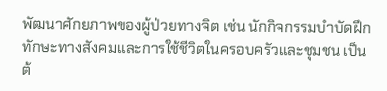พัฒนาศักยภาพของผู้ป่วยทางจิต เช่น นักกิจกรรมบำบัดฝึกทักษะทางสังคมและการใช้ชีวิตในครอบครัวและชุมชน เป็นต้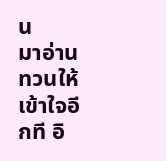น
มาอ่านทวนให้เข้าใจอีกที อิ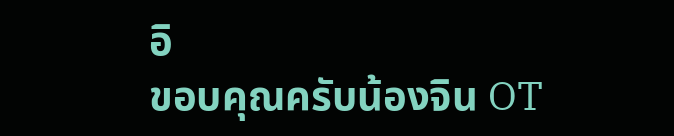อิ
ขอบคุณครับน้องจิน OT